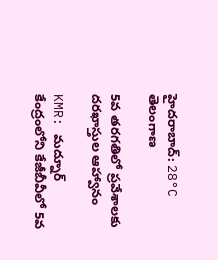హైదరాబాద్: 28°C
తెలంగాణ

5వ తరగతిలో ప్రవేశాలకు దరఖాస్తుల ఆహ్వానం

KMR: మద్నూర్ కేంద్రంలోని కేజీబీవీలో 5వ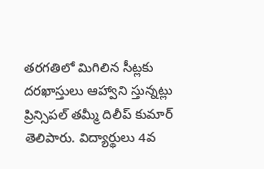తరగతిలో మిగిలిన సీట్లకు దరఖాస్తులు ఆహ్వాని స్తున్నట్లు ప్రిన్సిపల్ తమ్మీ దిలీప్ కుమార్ తెలిపారు. విద్యార్థులు 4వ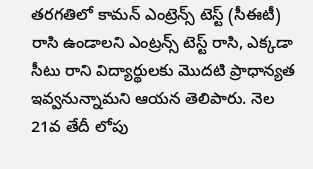తరగతిలో కామన్ ఎంట్రెన్స్ టెస్ట్ (సీఈటీ) రాసి ఉండాలని ఎంట్రన్స్ టెస్ట్ రాసి, ఎక్కడా సీటు రాని విద్యార్థులకు మొదటి ప్రాధాన్యత ఇవ్వనున్నామని ఆయన తెలిపారు. నెల 21వ తేదీ లోపు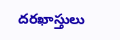దరఖాస్తులు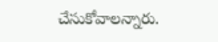చేసుకోవాలన్నారు.